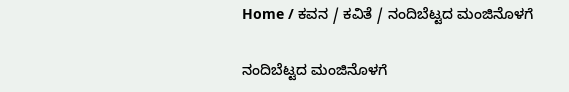Home / ಕವನ / ಕವಿತೆ / ನಂದಿಬೆಟ್ಟದ ಮಂಜಿನೊಳಗೆ

ನಂದಿಬೆಟ್ಟದ ಮಂಜಿನೊಳಗೆ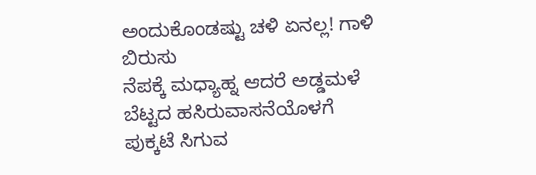ಅಂದುಕೊಂಡಷ್ಟು ಚಳಿ ಏನಲ್ಲ! ಗಾಳಿ ಬಿರುಸು
ನೆಪಕ್ಕೆ ಮಧ್ಯಾಹ್ನ ಆದರೆ ಅಡ್ಡಮಳೆ
ಬೆಟ್ಟದ ಹಸಿರುವಾಸನೆಯೊಳಗೆ
ಪುಕ್ಕಟೆ ಸಿಗುವ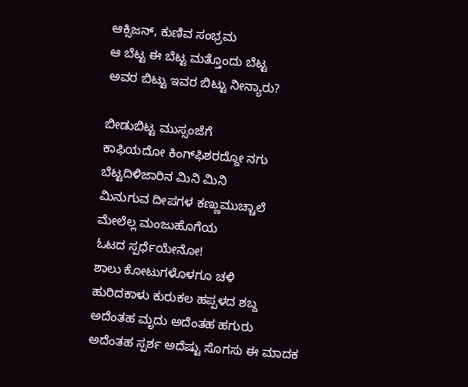ಆಕ್ಸಿಜನ್, ಕುಣಿವ ಸಂಭ್ರಮ
ಆ ಬೆಟ್ಟ ಈ ಬೆಟ್ಟ ಮತ್ತೊಂದು ಬೆಟ್ಟ
ಅವರ ಬಿಟ್ಟು ಇವರ ಬಿಟ್ಟು ನೀನ್ಯಾರು?

ಬೀಡುಬಿಟ್ಟ ಮುಸ್ಸಂಜೆಗೆ
ಕಾಫಿಯದೋ ಕಿಂಗ್‍ಫಿಶರದ್ದೋ ನಗು
ಬೆಟ್ಟದಿಳಿಜಾರಿನ ಮಿನಿ ಮಿನಿ
ಮಿನುಗುವ ದೀಪಗಳ ಕಣ್ಣುಮುಚ್ಚಾಲೆ
ಮೇಲೆಲ್ಲ ಮಂಜುಹೊಗೆಯ
ಓಟದ ಸ್ಪರ್ಧೆಯೇನೋ!
ಶಾಲು ಕೋಟುಗಳೊಳಗೂ ಚಳಿ
ಹುರಿದಕಾಳು ಕುರುಕಲ ಹಪ್ಪಳದ ಶಬ್ದ
ಅದೆಂತಹ ಮೃದು ಅದೆಂತಹ ಹಗುರು
ಅದೆಂತಹ ಸ್ಪರ್ಶ ಅದೆಷ್ಟು ಸೊಗಸು ಈ ಮಾದಕ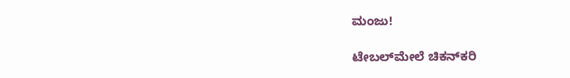ಮಂಜು!

ಟೇಬಲ್‌ಮೇಲೆ ಚಿಕನ್‌ಕರಿ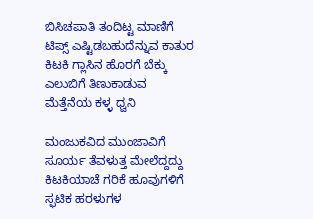ಬಿಸಿಚಪಾತಿ ತಂದಿಟ್ಟ ಮಾಣಿಗೆ
ಟಿಪ್ಸ್ ಎಷ್ಟಿಡಬಹುದೆನ್ನುವ ಕಾತುರ
ಕಿಟಕಿ ಗ್ಲಾಸಿನ ಹೊರಗೆ ಬೆಕ್ಕು
ಎಲುಬಿಗೆ ತಿಣುಕಾಡುವ
ಮೆತ್ತೆನೆಯ ಕಳ್ಳ ಧ್ವನಿ

ಮಂಜುಕವಿದ ಮುಂಜಾವಿಗೆ
ಸೂರ್ಯ ತೆವಳುತ್ತ ಮೇಲೆದ್ದದ್ದು
ಕಿಟಕಿಯಾಚೆ ಗರಿಕೆ ಹೂವುಗಳಿಗೆ
ಸ್ಫಟಿಕ ಹರಳುಗಳ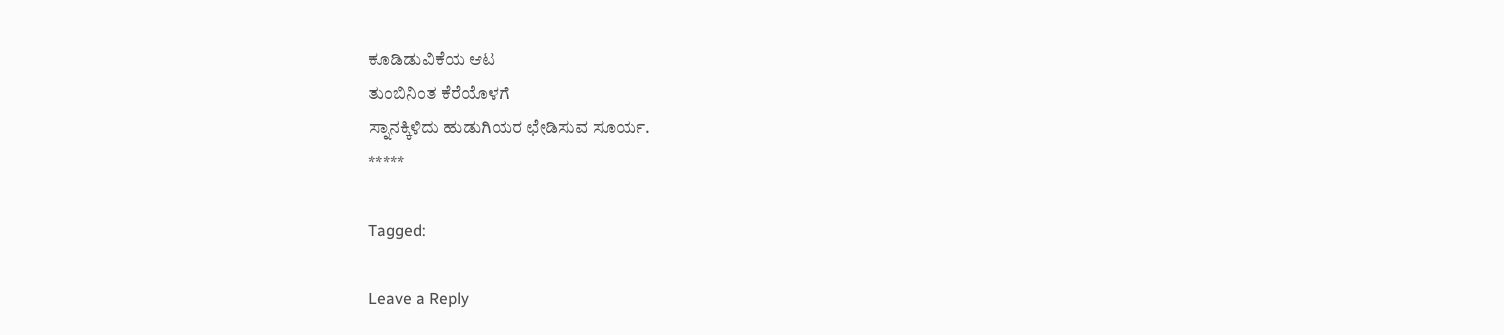ಕೂಡಿಡುವಿಕೆಯ ಆಟ
ತುಂಬಿನಿಂತ ಕೆರೆಯೊಳಗೆ
ಸ್ನಾನಕ್ಕಿಳಿದು ಹುಡುಗಿಯರ ಛೇಡಿಸುವ ಸೂರ್ಯ.
*****

Tagged:

Leave a Reply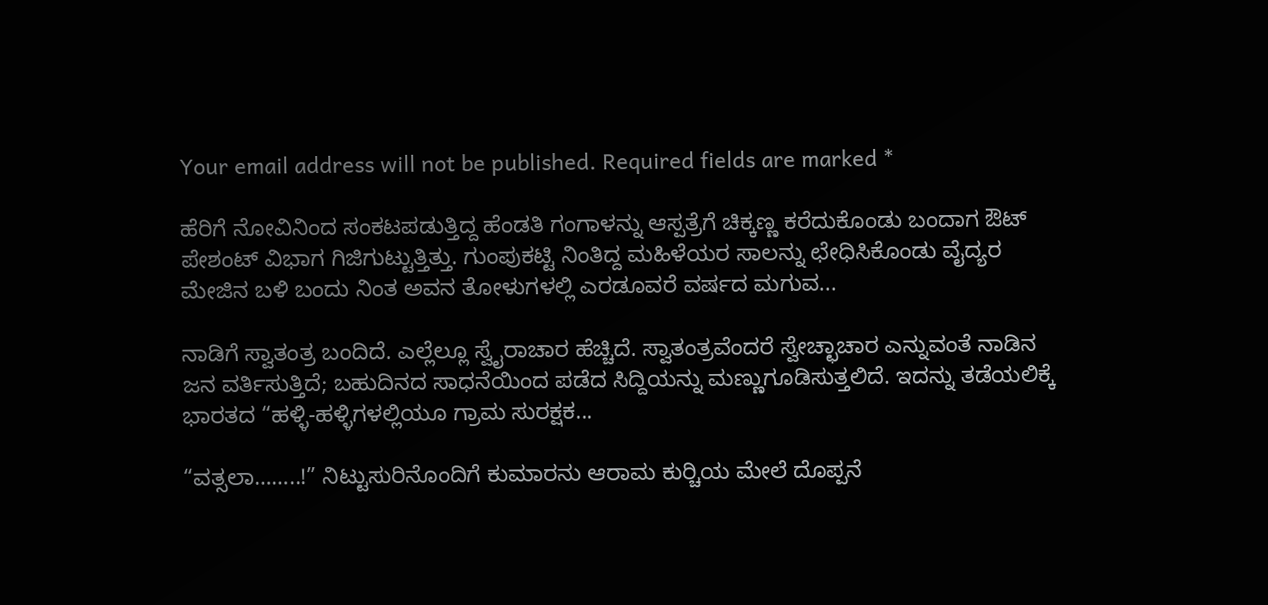Your email address will not be published. Required fields are marked *

ಹೆರಿಗೆ ನೋವಿನಿಂದ ಸಂಕಟಪಡುತ್ತಿದ್ದ ಹೆಂಡತಿ ಗಂಗಾಳನ್ನು ಆಸ್ಪತ್ರೆಗೆ ಚಿಕ್ಕಣ್ಣ ಕರೆದುಕೊಂಡು ಬಂದಾಗ ಔಟ್ ಪೇಶಂಟ್ ವಿಭಾಗ ಗಿಜಿಗುಟ್ಟುತ್ತಿತ್ತು. ಗುಂಪುಕಟ್ಟಿ ನಿಂತಿದ್ದ ಮಹಿಳೆಯರ ಸಾಲನ್ನು ಛೇಧಿಸಿಕೊಂಡು ವೈದ್ಯರ ಮೇಜಿನ ಬಳಿ ಬಂದು ನಿಂತ ಅವನ ತೋಳುಗಳಲ್ಲಿ ಎರಡೂವರೆ ವರ್ಷದ ಮಗುವ...

ನಾಡಿಗೆ ಸ್ವಾತಂತ್ರ ಬಂದಿದೆ. ಎಲ್ಲೆಲ್ಲೂ ಸ್ವೈರಾಚಾರ ಹೆಚ್ಚಿದೆ. ಸ್ವಾತಂತ್ರವೆಂದರೆ ಸ್ವೇಚ್ಛಾಚಾರ ಎನ್ನುವಂತೆ ನಾಡಿನ ಜನ ವರ್ತಿಸುತ್ತಿದೆ; ಬಹುದಿನದ ಸಾಧನೆಯಿಂದ ಪಡೆದ ಸಿದ್ದಿಯನ್ನು ಮಣ್ಣುಗೂಡಿಸುತ್ತಲಿದೆ. ಇದನ್ನು ತಡೆಯಲಿಕ್ಕೆ ಭಾರತದ “ಹಳ್ಳಿ-ಹಳ್ಳಿಗಳಲ್ಲಿಯೂ ಗ್ರಾಮ ಸುರಕ್ಷಕ...

“ವತ್ಸಲಾ……..!” ನಿಟ್ಟುಸುರಿನೊಂದಿಗೆ ಕುಮಾರನು ಆರಾಮ ಕುರ್‍ಚಿಯ ಮೇಲೆ ದೊಪ್ಪನೆ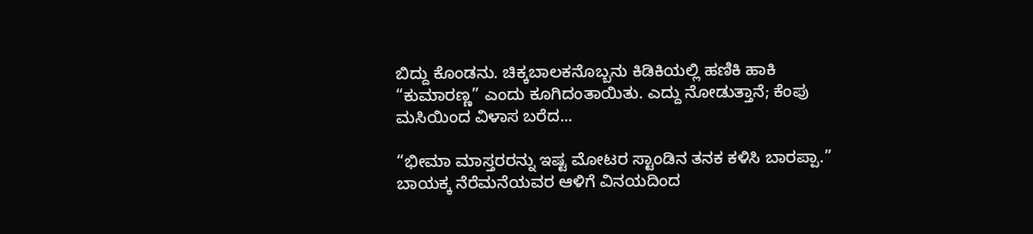ಬಿದ್ದು ಕೊಂಡನು. ಚಿಕ್ಕಬಾಲಕನೊಬ್ಬನು ಕಿಡಿಕಿಯಲ್ಲಿ ಹಣಿಕಿ ಹಾಕಿ “ಕುಮಾರಣ್ಣ” ಎಂದು ಕೂಗಿದಂತಾಯಿತು. ಎದ್ದು ನೋಡುತ್ತಾನೆ; ಕೆಂಪು ಮಸಿಯಿಂದ ವಿಳಾಸ ಬರೆದ...

“ಭೀಮಾ ಮಾಸ್ತರರನ್ನು ಇಷ್ಟ ಮೋಟರ ಸ್ಟಾಂಡಿನ ತನಕ ಕಳಿಸಿ ಬಾರಪ್ಪಾ.” ಬಾಯಕ್ಕ ನೆರೆಮನೆಯವರ ಆಳಿಗೆ ವಿನಯದಿಂದ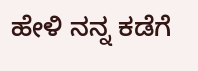ಹೇಳಿ ನನ್ನ ಕಡೆಗೆ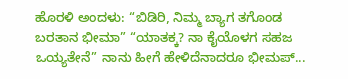ಹೊರಳಿ ಅಂದಳು: “ಬಿಡಿರಿ, ನಿಮ್ಮ ಬ್ಯಾಗ ತಗೊಂಡ ಬರತಾನ ಭೀಮಾ” “ಯಾತಕ್ಕ? ನಾ ಕೈಯೊಳಗ ಸಹಜ ಒಯ್ಯತೇನೆ” ನಾನು ಹೀಗೆ ಹೇಳಿದೆನಾದರೂ ಭೀಮಪ್...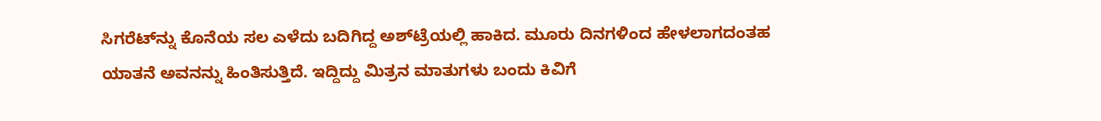ಸಿಗರೆಟ್‌ನ್ನು ಕೊನೆಯ ಸಲ ಎಳೆದು ಬದಿಗಿದ್ದ ಅಶ್‌ಟ್ರೆಯಲ್ಲಿ ಹಾಕಿದ. ಮೂರು ದಿನಗಳಿಂದ ಹೇಳಲಾಗದಂತಹ ಯಾತನೆ ಅವನನ್ನು ಹಿಂತಿಸುತ್ತಿದೆ. ಇದ್ದಿದ್ದು ಮಿತ್ರನ ಮಾತುಗಳು ಬಂದು ಕಿವಿಗೆ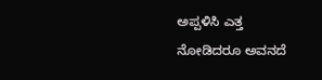ಅಪ್ಪಳಿಸಿ ಎತ್ತ ನೋಡಿದರೂ ಅವನದೆ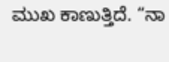ಮುಖ ಕಾಣುತ್ತಿದೆ. “ನಾ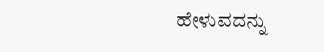ಹೇಳುವದನ್ನು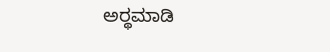ಅರ್‍ಥಮಾಡಿ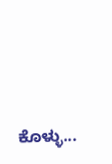ಕೊಳ್ಳು...